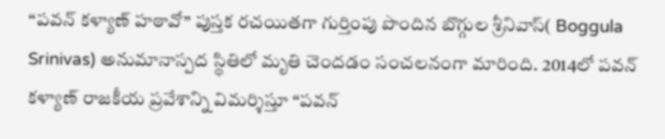“పవన్ కళ్యాణ్ హఠావో” పుస్తక రచయితగా గుర్తింపు పొందిన బొగ్గుల శ్రీనివాస్( Boggula Srinivas) అనుమానాస్పద స్థితిలో మృతి చెందడం సంచలనంగా మారింది. 2014లో పవన్ కళ్యాణ్ రాజకీయ ప్రవేశాన్ని విమర్శిస్తూ “పవన్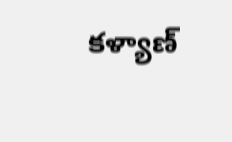కళ్యాణ్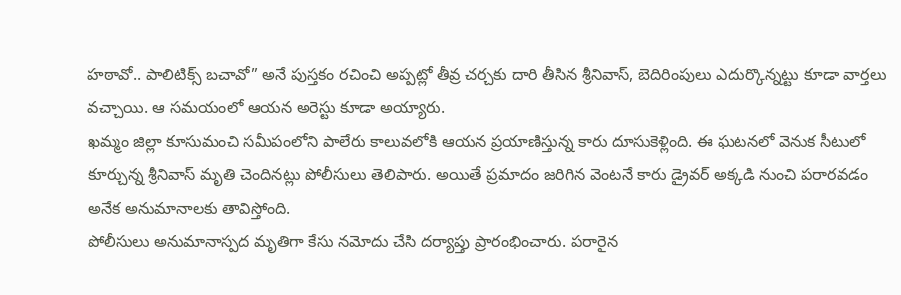హఠావో.. పాలిటిక్స్ బచావో” అనే పుస్తకం రచించి అప్పట్లో తీవ్ర చర్చకు దారి తీసిన శ్రీనివాస్, బెదిరింపులు ఎదుర్కొన్నట్టు కూడా వార్తలు వచ్చాయి. ఆ సమయంలో ఆయన అరెస్టు కూడా అయ్యారు.
ఖమ్మం జిల్లా కూసుమంచి సమీపంలోని పాలేరు కాలువలోకి ఆయన ప్రయాణిస్తున్న కారు దూసుకెళ్లింది. ఈ ఘటనలో వెనుక సీటులో కూర్చున్న శ్రీనివాస్ మృతి చెందినట్లు పోలీసులు తెలిపారు. అయితే ప్రమాదం జరిగిన వెంటనే కారు డ్రైవర్ అక్కడి నుంచి పరారవడం అనేక అనుమానాలకు తావిస్తోంది.
పోలీసులు అనుమానాస్పద మృతిగా కేసు నమోదు చేసి దర్యాప్తు ప్రారంభించారు. పరారైన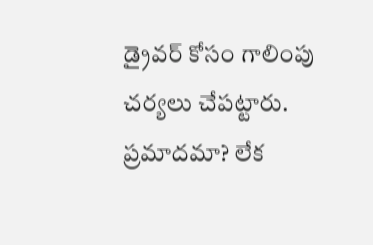డ్రైవర్ కోసం గాలింపు చర్యలు చేపట్టారు. ప్రమాదమా? లేక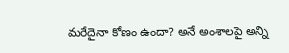మరేదైనా కోణం ఉందా? అనే అంశాలపై అన్ని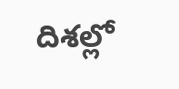దిశల్లో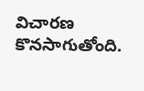విచారణ కొనసాగుతోంది.